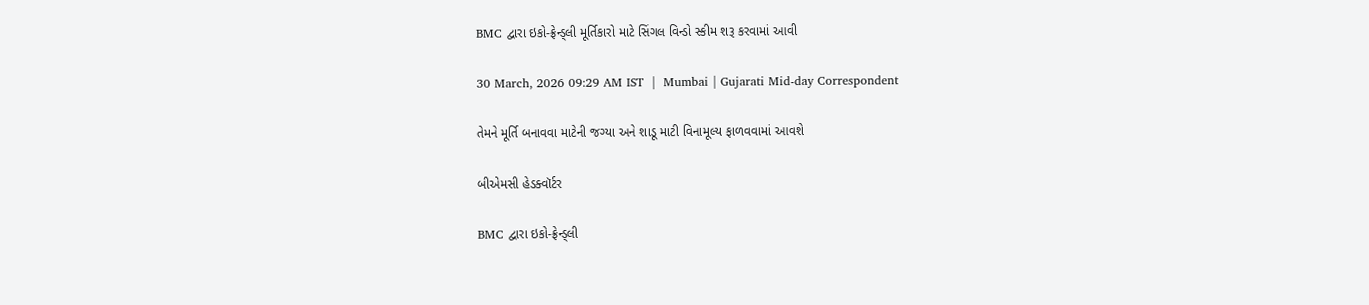BMC દ્વારા ઇકો-ફ્રેન્ડ્લી મૂર્તિકારો માટે સિંગલ વિન્ડો સ્કીમ શરૂ કરવામાં આવી

30 March, 2026 09:29 AM IST  |  Mumbai | Gujarati Mid-day Correspondent

તેમને મૂર્તિ બનાવવા માટેની જગ્યા અને શાડૂ માટી વિનામૂલ્ય ફાળવવામાં આવશે

બીએમસી હેડક્વૉર્ટર

BMC દ્વારા ઇકો-ફ્રેન્ડ્લી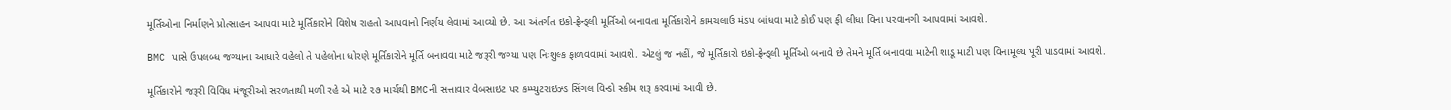મૂર્તિઓના નિર્માણને પ્રોત્સાહન આપવા માટે મૂર્તિકારોને વિશેષ રાહતો આપવાનો નિર્ણય લેવામાં આવ્યો છે. આ અંતર્ગત ઇકો-ફ્રેન્ડ્લી મૂર્તિઓ બનાવતા મૂર્તિકારોને કામચલાઉ મંડપ બાંધવા માટે કોઈ પણ ફી લીધા વિના પરવાનગી આપવામાં આવશે.

BMC પાસે ઉપલબ્ધ જગ્યાના આધારે વહેલો તે પહેલોના ધોરણે મૂર્તિકારોને મૂર્તિ બનાવવા માટે જરૂરી જગ્યા પણ નિઃશુલ્ક ફાળવવામાં આવશે. એટલું જ નહીં, જે મૂર્તિકારો ઇકો-ફ્રેન્ડ્લી મૂર્તિઓ બનાવે છે તેમને મૂર્તિ બનાવવા માટેની શાડૂ માટી પણ વિનામૂલ્ય પૂરી પાડવામાં આવશે.

મૂર્તિકારોને જરૂરી વિવિધ મંજૂરીઓ સરળતાથી મળી રહે એ માટે ૨૭ માર્ચથી BMCની સત્તાવાર વેબસાઇટ પર કમ્પ્યુટરાઇઝ્ડ સિંગલ વિન્ડો સ્કીમ શરૂ કરવામાં આવી છે.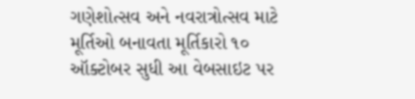ગણેશોત્સવ અને નવરાત્રોત્સવ માટે મૂર્તિઓ બનાવતા મૂર્તિકારો ૧૦ ઑક્ટોબર સુધી આ વેબસાઇટ પર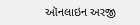ઑનલાઇન અરજી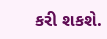કરી શકશે.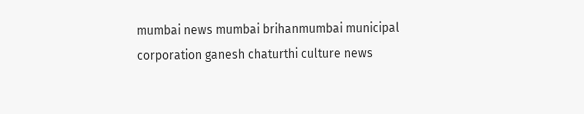mumbai news mumbai brihanmumbai municipal corporation ganesh chaturthi culture news